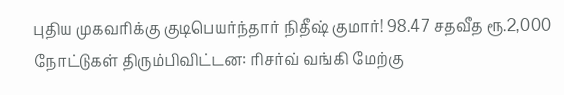புதிய முகவரிக்கு குடிபெயர்ந்தார் நிதீஷ் குமார்! 98.47 சதவீத ரூ.2,000 நோட்டுகள் திரும்பிவிட்டன: ரிசர்வ் வங்கி மேற்கு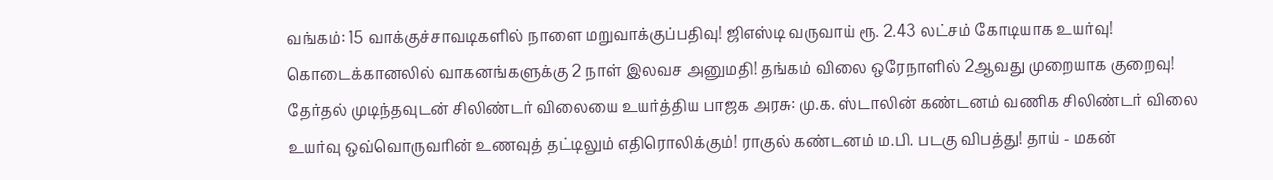வங்கம்: 15 வாக்குச்சாவடிகளில் நாளை மறுவாக்குப்பதிவு! ஜிஎஸ்டி வருவாய் ரூ. 2.43 லட்சம் கோடியாக உயர்வு! கொடைக்கானலில் வாகனங்களுக்கு 2 நாள் இலவச அனுமதி! தங்கம் விலை ஒரேநாளில் 2ஆவது முறையாக குறைவு! தேர்தல் முடிந்தவுடன் சிலிண்டர் விலையை உயர்த்திய பாஜக அரசு: மு.க. ஸ்டாலின் கண்டனம் வணிக சிலிண்டர் விலை உயர்வு ஒவ்வொருவரின் உணவுத் தட்டிலும் எதிரொலிக்கும்! ராகுல் கண்டனம் ம.பி. படகு விபத்து! தாய் - மகன்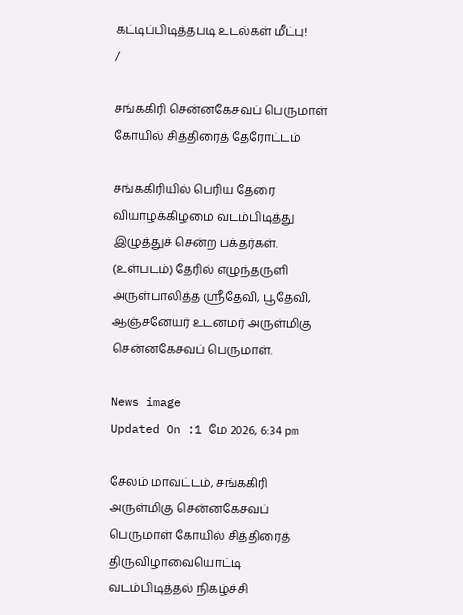கட்டிப்பிடித்தபடி உடல்கள் மீட்பு!
/

சங்ககிரி சென்னகேசவப் பெருமாள் கோயில் சித்திரைத் தேரோட்டம்

சங்ககிரியில் பெரிய தேரை வியாழக்கிழமை வடம்பிடித்து இழுத்துச் சென்ற பக்தர்கள். (உள்படம்) தேரில் எழுந்தருளி அருள்பாலித்த ஸ்ரீதேவி, பூதேவி, ஆஞ்சனேயர் உடனமர் அருள்மிகு சென்னகேசவப் பெருமாள்.

News image
Updated On :1 மே 2026, 6:34 pm

சேலம் மாவட்டம், சங்ககிரி அருள்மிகு சென்னகேசவப் பெருமாள் கோயில் சித்திரைத் திருவிழாவையொட்டி வடம்பிடித்தல் நிகழ்ச்சி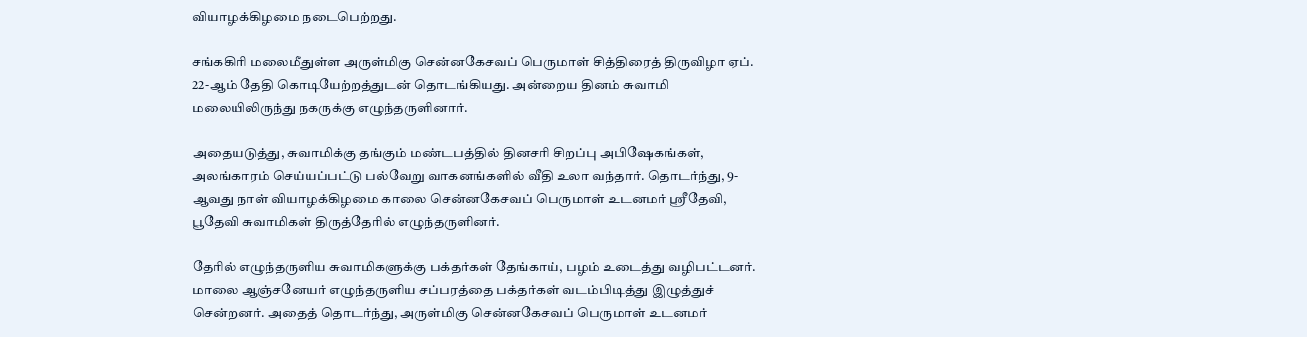வியாழக்கிழமை நடைபெற்றது.

சங்ககிரி மலைமீதுள்ள அருள்மிகு சென்னகேசவப் பெருமாள் சித்திரைத் திருவிழா ஏப். 22-ஆம் தேதி கொடியேற்றத்துடன் தொடங்கியது. அன்றைய தினம் சுவாமி மலையிலிருந்து நகருக்கு எழுந்தருளினார்.

அதையடுத்து, சுவாமிக்கு தங்கும் மண்டபத்தில் தினசரி சிறப்பு அபிஷேகங்கள், அலங்காரம் செய்யப்பட்டு பல்வேறு வாகனங்களில் வீதி உலா வந்தார். தொடர்ந்து, 9-ஆவது நாள் வியாழக்கிழமை காலை சென்னகேசவப் பெருமாள் உடனமர் ஸ்ரீதேவி, பூதேவி சுவாமிகள் திருத்தேரில் எழுந்தருளினர்.

தேரில் எழுந்தருளிய சுவாமிகளுக்கு பக்தர்கள் தேங்காய், பழம் உடைத்து வழிபட்டனர். மாலை ஆஞ்சனேயர் எழுந்தருளிய சப்பரத்தை பக்தர்கள் வடம்பிடித்து இழுத்துச் சென்றனர். அதைத் தொடர்ந்து, அருள்மிகு சென்னகேசவப் பெருமாள் உடனமர்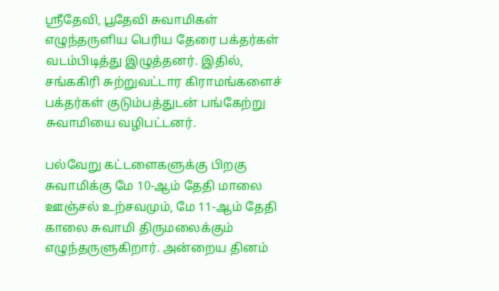ஸ்ரீதேவி, பூதேவி சுவாமிகள் எழுந்தருளிய பெரிய தேரை பக்தர்கள் வடம்பிடித்து இழுத்தனர். இதில், சங்ககிரி சுற்றுவட்டார கிராமங்களைச் பக்தர்கள் குடும்பத்துடன் பங்கேற்று சுவாமியை வழிபட்டனர்.

பல்வேறு கட்டளைகளுக்கு பிறகு சுவாமிக்கு மே 10-ஆம் தேதி மாலை ஊஞ்சல் உற்சவமும், மே 11-ஆம் தேதி காலை சுவாமி திருமலைக்கும் எழுந்தருளுகிறார். அன்றைய தினம்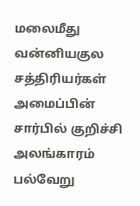மலைமீது வன்னியகுல சத்திரியர்கள் அமைப்பின் சார்பில் குறிச்சி அலங்காரம் பல்வேறு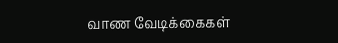வாண வேடிக்கைகள்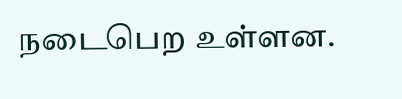நடைபெற உள்ளன.